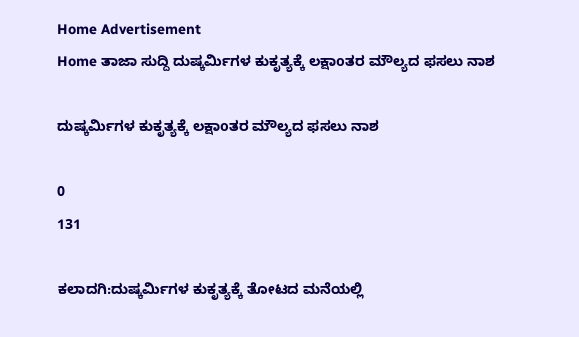Home Advertisement
Home ತಾಜಾ ಸುದ್ದಿ ದುಷ್ಕರ್ಮಿಗಳ ಕುಕೃತ್ಯಕ್ಕೆ ಲಕ್ಷಾoತರ ಮೌಲ್ಯದ ಫಸಲು ನಾಶ

ದುಷ್ಕರ್ಮಿಗಳ ಕುಕೃತ್ಯಕ್ಕೆ ಲಕ್ಷಾoತರ ಮೌಲ್ಯದ ಫಸಲು ನಾಶ

0
131

ಕಲಾದಗಿ:ದುಷ್ಕರ್ಮಿಗಳ ಕುಕೃತ್ಯಕ್ಕೆ ತೋಟದ ಮನೆಯಲ್ಲಿ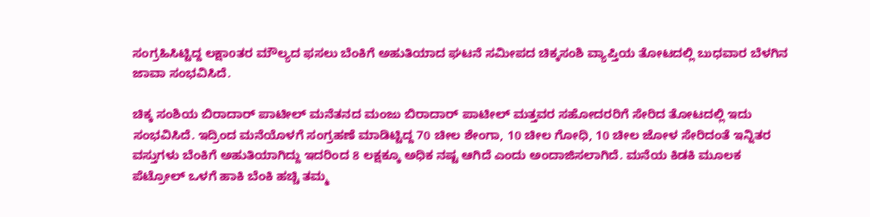ಸಂಗ್ರಹಿಸಿಟ್ಟಿದ್ದ ಲಕ್ಷಾoತರ ಮೌಲ್ಯದ ಫಸಲು ಬೆಂಕಿಗೆ ಅಹುತಿಯಾದ ಘಟನೆ ಸಮೀಪದ ಚಿಕ್ಕಸಂಶಿ ವ್ಯಾಪ್ತಿಯ ತೋಟದಲ್ಲಿ ಬುಧವಾರ ಬೆಳಗಿನ ಜಾವಾ ಸಂಭವಿಸಿದೆ.

ಚಿಕ್ಕ ಸಂಶಿಯ ಬಿರಾದಾರ್ ಪಾಟೀಲ್ ಮನೆತನದ ಮಂಜು ಬಿರಾದಾರ್ ಪಾಟೀಲ್ ಮತ್ತವರ ಸಹೋದರರಿಗೆ ಸೇರಿದ ತೋಟದಲ್ಲಿ ಇದು ಸಂಭವಿಸಿದೆ. ಇದ್ರಿಂದ ಮನೆಯೊಳಗೆ ಸಂಗ್ರಹಣೆ ಮಾಡಿಟ್ಟಿದ್ದ 70 ಚೀಲ ಶೇಂಗಾ, 10 ಚೀಲ ಗೋಧಿ, 10 ಚೀಲ ಜೋಳ ಸೇರಿದಂತೆ ಇನ್ನಿತರ ವಸ್ತುಗಳು ಬೆಂಕಿಗೆ ಅಹುತಿಯಾಗಿದ್ದು ಇದರಿಂದ 8 ಲಕ್ಷಕ್ಕೂ ಅಧಿಕ ನಷ್ಟ ಆಗಿದೆ ಎಂದು ಅಂದಾಜಿಸಲಾಗಿದೆ. ಮನೆಯ ಕಿಡಕಿ ಮೂಲಕ ಪೆಟ್ರೋಲ್ ಒಳಗೆ ಹಾಕಿ ಬೆಂಕಿ ಹಚ್ಚಿ ತಮ್ಮ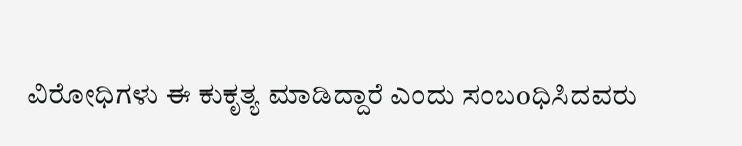ವಿರೋಧಿಗಳು ಈ ಕುಕೃತ್ಯ ಮಾಡಿದ್ದಾರೆ ಎಂದು ಸಂಬoಧಿಸಿದವರು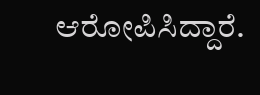ಆರೋಪಿಸಿದ್ದಾರೆ.